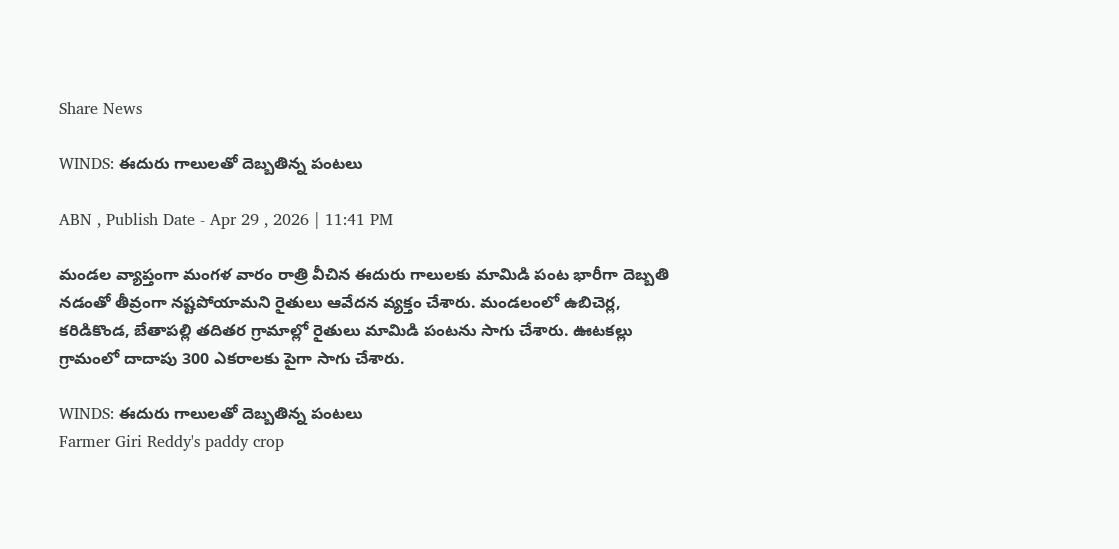Share News

WINDS: ఈదురు గాలులతో దెబ్బతిన్న పంటలు

ABN , Publish Date - Apr 29 , 2026 | 11:41 PM

మండల వ్యాప్తంగా మంగళ వారం రాత్రి వీచిన ఈదురు గాలులకు మామిడి పంట భారీగా దెబ్బతి నడంతో తీవ్రంగా నష్టపోయామని రైతులు ఆవేదన వ్యక్తం చేశారు. మండలంలో ఉబిచెర్ల, కరిడికొండ, బేతాపల్లి తదితర గ్రామాల్లో రైతులు మామిడి పంటను సాగు చేశారు. ఊటకల్లు గ్రామంలో దాదాపు 300 ఎకరాలకు పైగా సాగు చేశారు.

WINDS: ఈదురు గాలులతో దెబ్బతిన్న పంటలు
Farmer Giri Reddy's paddy crop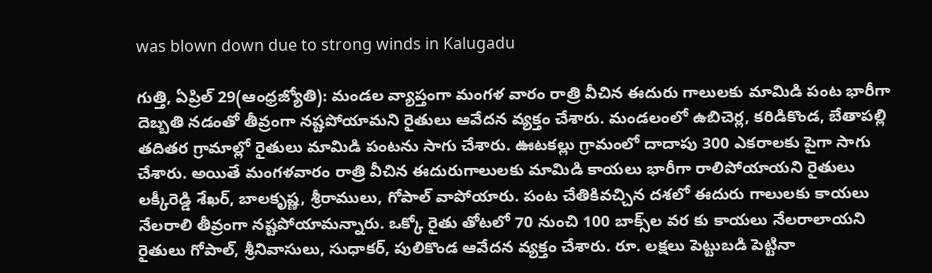was blown down due to strong winds in Kalugadu

గుత్తి, ఏప్రిల్‌ 29(ఆంధ్రజ్యోతి): మండల వ్యాప్తంగా మంగళ వారం రాత్రి వీచిన ఈదురు గాలులకు మామిడి పంట భారీగా దెబ్బతి నడంతో తీవ్రంగా నష్టపోయామని రైతులు ఆవేదన వ్యక్తం చేశారు. మండలంలో ఉబిచెర్ల, కరిడికొండ, బేతాపల్లి తదితర గ్రామాల్లో రైతులు మామిడి పంటను సాగు చేశారు. ఊటకల్లు గ్రామంలో దాదాపు 300 ఎకరాలకు పైగా సాగు చేశారు. అయితే మంగళవారం రాత్రి వీచిన ఈదురుగాలులకు మామిడి కాయలు భారీగా రాలిపోయాయని రైతులు లక్కీరెడ్డి శేఖర్‌, బాలకృష్ణ, శ్రీరాములు, గోపాల్‌ వాపోయారు. పంట చేతికివచ్చిన దశలో ఈదురు గాలులకు కాయలు నేలరాలి తీవ్రంగా నష్టపోయామన్నారు. ఒక్కో రైతు తోటలో 70 నుంచి 100 బాక్స్‌ల వర కు కాయలు నేలరాలాయని రైతులు గోపాల్‌, శ్రీనివాసులు, సుధాకర్‌, పులికొండ ఆవేదన వ్యక్తం చేశారు. రూ. లక్షలు పెట్టుబడి పెట్టినా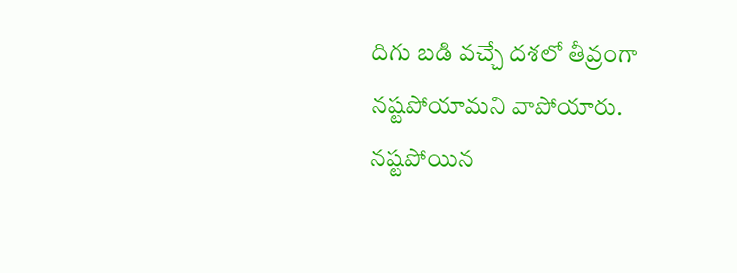దిగు బడి వచ్చే దశలో తీవ్రంగా నష్టపోయామని వాపోయారు. నష్టపోయిన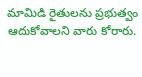మామిడి రైతులను ప్రభుత్వం ఆదుకోవాలని వారు కోరారు.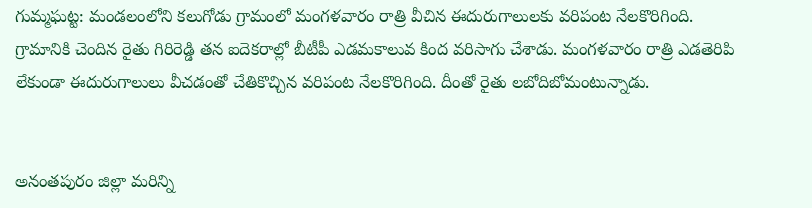గుమ్మఘట్ట: మండలంలోని కలుగోడు గ్రామంలో మంగళవారం రాత్రి వీచిన ఈదురుగాలులకు వరిపంట నేలకొరిగింది. గ్రామానికి చెందిన రైతు గిరిరెడ్డి తన ఐదెకరాల్లో బీటీపీ ఎడమకాలువ కింద వరిసాగు చేశాడు. మంగళవారం రాత్రి ఎడతెరిపి లేకుండా ఈదురుగాలులు వీచడంతో చేతికొచ్చిన వరిపంట నేలకొరిగింది. దీంతో రైతు లబోదిబోమంటున్నాడు.


అనంతపురం జిల్లా మరిన్ని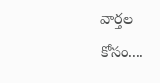వార్తల కోసం....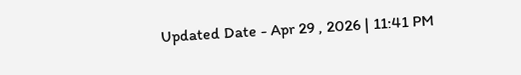Updated Date - Apr 29 , 2026 | 11:41 PM